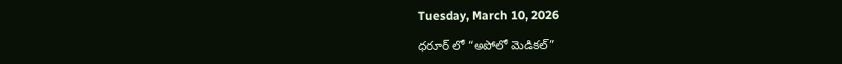Tuesday, March 10, 2026

ధరూర్ లో “అపోలో మెడికల్”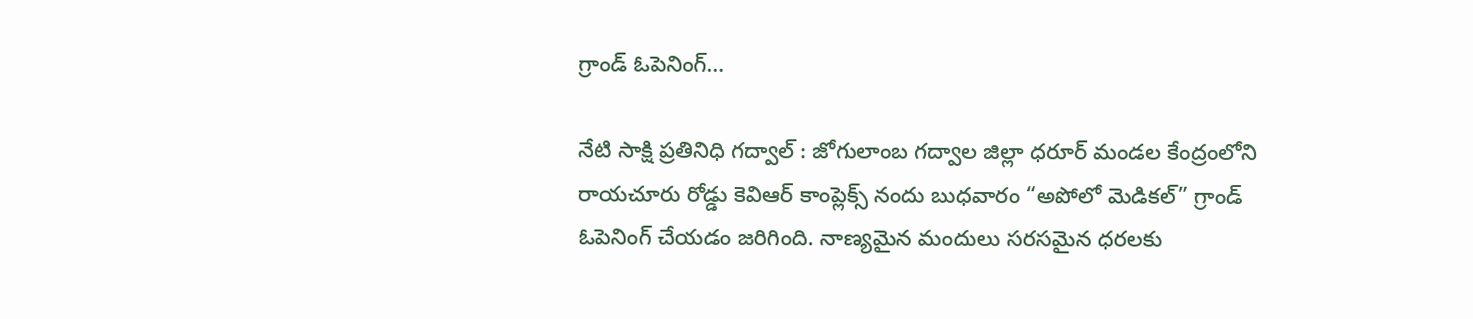గ్రాండ్ ఓపెనింగ్…

నేటి సాక్షి ప్రతినిధి గద్వాల్ : జోగులాంబ గద్వాల జిల్లా ధరూర్ మండల కేంద్రంలోని రాయచూరు రోడ్డు కెవిఆర్ కాంప్లెక్స్ నందు బుధవారం “అపోలో మెడికల్” గ్రాండ్ ఓపెనింగ్ చేయడం జరిగింది. నాణ్యమైన మందులు సరసమైన ధరలకు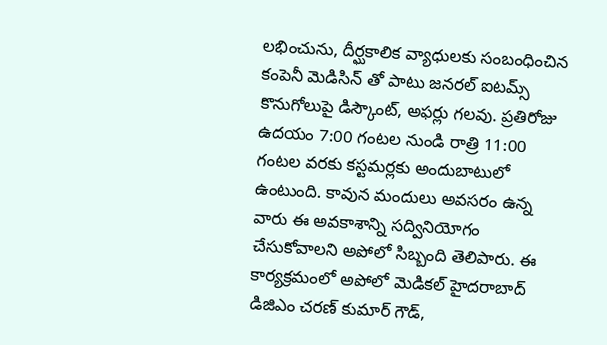లభించును, దీర్ఘకాలిక వ్యాధులకు సంబంధించిన కంపెనీ మెడిసిన్ తో పాటు జనరల్‌ ఐటమ్స్ కొనుగోలుపై డిస్కౌంట్, అఫర్లు గలవు. ప్రతిరోజు ఉదయం 7:00 గంటల నుండి రాత్రి 11:00 గంటల వరకు కస్టమర్లకు అందుబాటులో ఉంటుంది. కావున మందులు అవసరం ఉన్న వారు ఈ అవకాశాన్ని సద్వినియోగం చేసుకోవాలని అపోలో సిబ్బంది తెలిపారు. ఈ కార్యక్రమంలో అపోలో మెడికల్ హైదరాబాద్ డిజిఎం చరణ్ కుమార్ గౌడ్,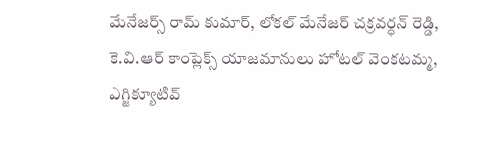మేనేజర్స్ రామ్ కుమార్, లోకల్ మేనేజర్ చక్రవర్ధన్ రెడ్డి, కె.వి.ఆర్ కాంప్లెక్స్ యాజమానులు హోటల్ వెంకటమ్మ, ఎగ్జిక్యూటివ్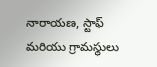నారాయణ, స్టాఫ్ మరియు గ్రామస్థులు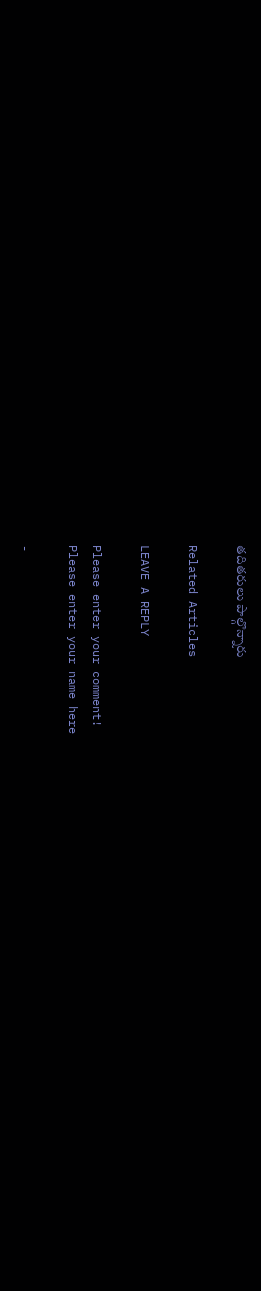తదితరులు పాల్గొన్నారు

Related Articles

LEAVE A REPLY

Please enter your comment!
Please enter your name here

-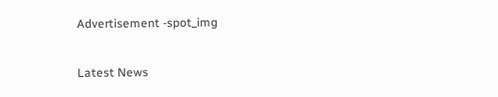Advertisement -spot_img

Latest News